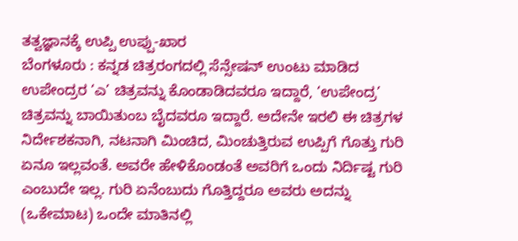ತತ್ವಜ್ಞಾನಕ್ಕೆ ಉಪ್ಪಿ ಉಪ್ಪು-ಖಾರ
ಬೆಂಗಳೂರು : ಕನ್ನಡ ಚಿತ್ರರಂಗದಲ್ಲಿ ಸೆನ್ಸೇಷನ್ ಉಂಟು ಮಾಡಿದ ಉಪೇಂದ್ರರ ‘ಎ’ ಚಿತ್ರವನ್ನು ಕೊಂಡಾಡಿದವರೂ ಇದ್ದಾರೆ, ‘ಉಪೇಂದ್ರ’ ಚಿತ್ರವನ್ನು ಬಾಯಿತುಂಬ ಬೈದವರೂ ಇದ್ದಾರೆ. ಅದೇನೇ ಇರಲಿ ಈ ಚಿತ್ರಗಳ ನಿರ್ದೇಶಕನಾಗಿ, ನಟನಾಗಿ ಮಿಂಚಿದ, ಮಿಂಚುತ್ತಿರುವ ಉಪ್ಪಿಗೆ ಗೊತ್ತು ಗುರಿ ಏನೂ ಇಲ್ಲವಂತೆ. ಅವರೇ ಹೇಳಿಕೊಂಡಂತೆ ಅವರಿಗೆ ಒಂದು ನಿರ್ದಿಷ್ಟ ಗುರಿ ಎಂಬುದೇ ಇಲ್ಲ. ಗುರಿ ಏನೆಂಬುದು ಗೊತ್ತಿದ್ದರೂ ಅವರು ಅದನ್ನು (ಒಕೇಮಾಟ) ಒಂದೇ ಮಾತಿನಲ್ಲಿ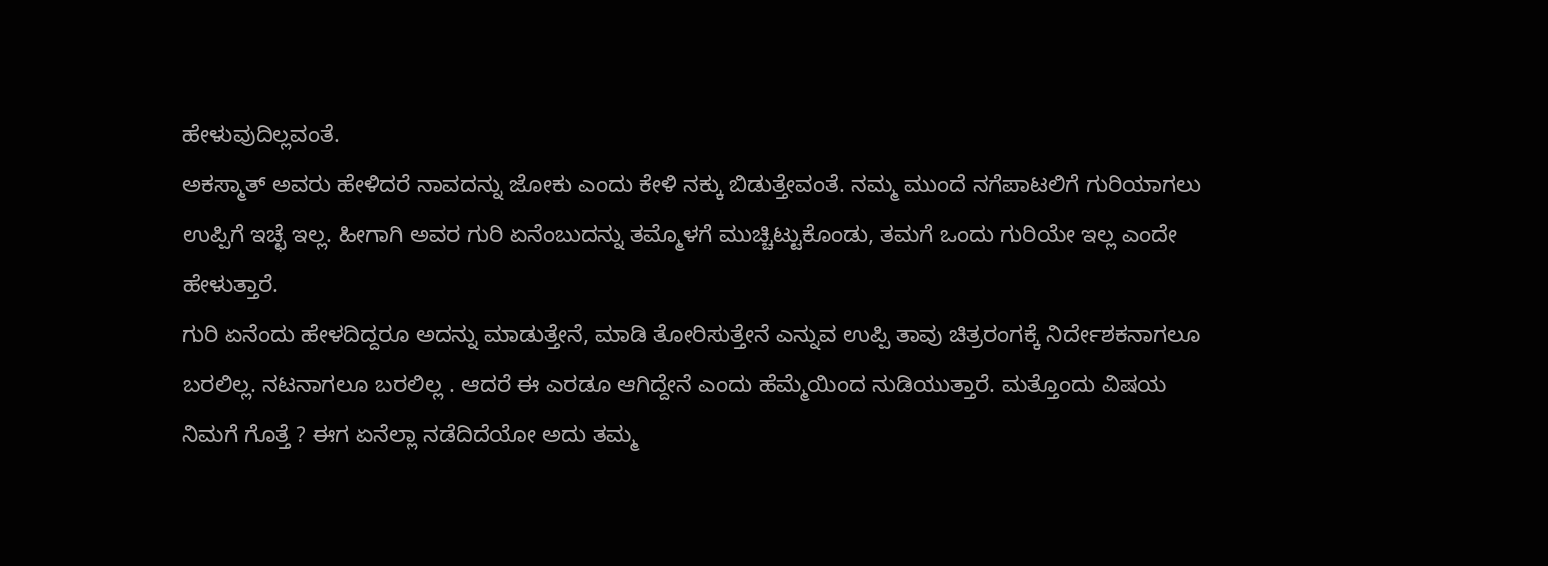ಹೇಳುವುದಿಲ್ಲವಂತೆ.
ಅಕಸ್ಮಾತ್ ಅವರು ಹೇಳಿದರೆ ನಾವದನ್ನು ಜೋಕು ಎಂದು ಕೇಳಿ ನಕ್ಕು ಬಿಡುತ್ತೇವಂತೆ. ನಮ್ಮ ಮುಂದೆ ನಗೆಪಾಟಲಿಗೆ ಗುರಿಯಾಗಲು ಉಪ್ಪಿಗೆ ಇಚ್ಛೆ ಇಲ್ಲ. ಹೀಗಾಗಿ ಅವರ ಗುರಿ ಏನೆಂಬುದನ್ನು ತಮ್ಮೊಳಗೆ ಮುಚ್ಚಿಟ್ಟುಕೊಂಡು, ತಮಗೆ ಒಂದು ಗುರಿಯೇ ಇಲ್ಲ ಎಂದೇ ಹೇಳುತ್ತಾರೆ.
ಗುರಿ ಏನೆಂದು ಹೇಳದಿದ್ದರೂ ಅದನ್ನು ಮಾಡುತ್ತೇನೆ, ಮಾಡಿ ತೋರಿಸುತ್ತೇನೆ ಎನ್ನುವ ಉಪ್ಪಿ ತಾವು ಚಿತ್ರರಂಗಕ್ಕೆ ನಿರ್ದೇಶಕನಾಗಲೂ ಬರಲಿಲ್ಲ. ನಟನಾಗಲೂ ಬರಲಿಲ್ಲ . ಆದರೆ ಈ ಎರಡೂ ಆಗಿದ್ದೇನೆ ಎಂದು ಹೆಮ್ಮೆಯಿಂದ ನುಡಿಯುತ್ತಾರೆ. ಮತ್ತೊಂದು ವಿಷಯ ನಿಮಗೆ ಗೊತ್ತೆ ? ಈಗ ಏನೆಲ್ಲಾ ನಡೆದಿದೆಯೋ ಅದು ತಮ್ಮ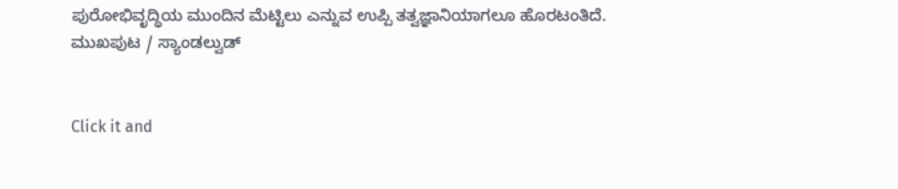ಪುರೋಭಿವೃದ್ಧಿಯ ಮುಂದಿನ ಮೆಟ್ಟಿಲು ಎನ್ನುವ ಉಪ್ಪಿ ತತ್ವಜ್ಞಾನಿಯಾಗಲೂ ಹೊರಟಂತಿದೆ.
ಮುಖಪುಟ / ಸ್ಯಾಂಡಲ್ವುಡ್


Click it and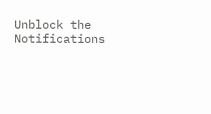Unblock the Notifications